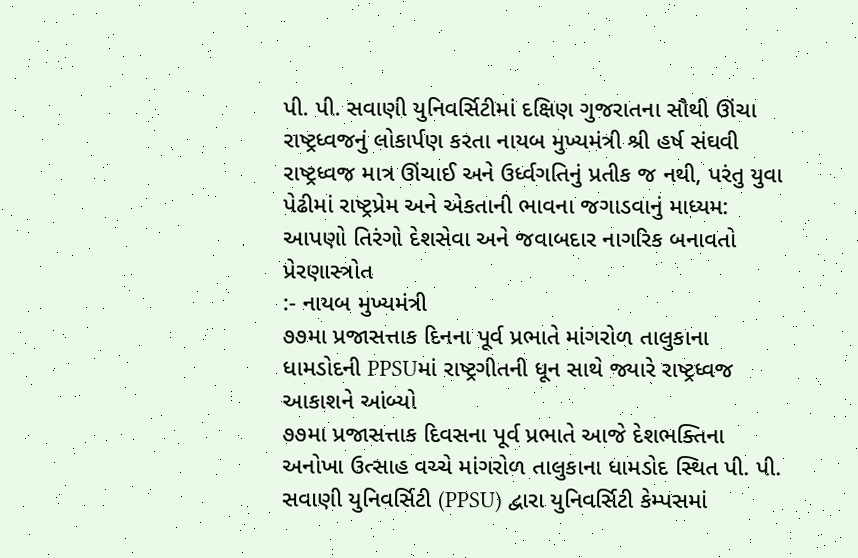પી. પી. સવાણી યુનિવર્સિટીમાં દક્ષિણ ગુજરાતના સૌથી ઊંચા રાષ્ટ્રધ્વજનું લોકાર્પણ કરતા નાયબ મુખ્યમંત્રી શ્રી હર્ષ સંઘવી
રાષ્ટ્રધ્વજ માત્ર ઊંચાઈ અને ઉર્ધ્વગતિનું પ્રતીક જ નથી, પરંતુ યુવા પેઢીમાં રાષ્ટ્રપ્રેમ અને એકતાની ભાવના જગાડવાનું માધ્યમ:
આપણો તિરંગો દેશસેવા અને જવાબદાર નાગરિક બનાવતો પ્રેરણાસ્ત્રોત
:- નાયબ મુખ્યમંત્રી
૭૭મા પ્રજાસત્તાક દિનના પૂર્વ પ્રભાતે માંગરોળ તાલુકાના ધામડોદની PPSUમાં રાષ્ટ્રગીતની ધૂન સાથે જ્યારે રાષ્ટ્રધ્વજ આકાશને આંબ્યો
૭૭મા પ્રજાસત્તાક દિવસના પૂર્વ પ્રભાતે આજે દેશભક્તિના અનોખા ઉત્સાહ વચ્ચે માંગરોળ તાલુકાના ધામડોદ સ્થિત પી. પી. સવાણી યુનિવર્સિટી (PPSU) દ્વારા યુનિવર્સિટી કેમ્પસમાં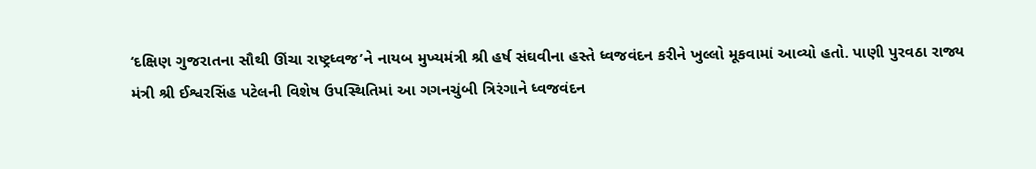‘દક્ષિણ ગુજરાતના સૌથી ઊંચા રાષ્ટ્રધ્વજ’ને નાયબ મુખ્યમંત્રી શ્રી હર્ષ સંઘવીના હસ્તે ધ્વજવંદન કરીને ખુલ્લો મૂકવામાં આવ્યો હતો. પાણી પુરવઠા રાજ્ય મંત્રી શ્રી ઈશ્વરસિંહ પટેલની વિશેષ ઉપસ્થિતિમાં આ ગગનચુંબી ત્રિરંગાને ધ્વજવંદન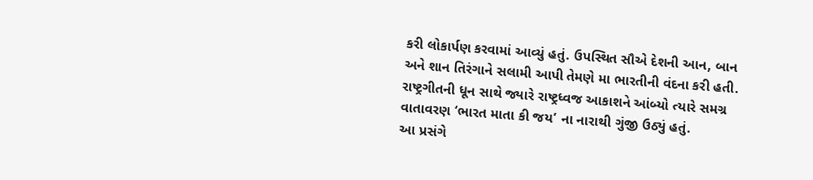કરી લોકાર્પણ કરવામાં આવ્યું હતું. ઉપસ્થિત સૌએ દેશની આન, બાન અને શાન તિરંગાને સલામી આપી તેમણે મા ભારતીની વંદના કરી હતી.
રાષ્ટ્રગીતની ધૂન સાથે જ્યારે રાષ્ટ્રધ્વજ આકાશને આંબ્યો ત્યારે સમગ્ર વાતાવરણ ‘ભારત માતા કી જય’ ના નારાથી ગુંજી ઉઠ્યું હતું.
આ પ્રસંગે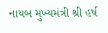નાયબ મુખ્યમંત્રી શ્રી હર્ષ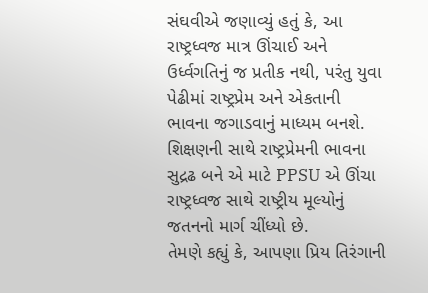સંઘવીએ જણાવ્યું હતું કે, આ રાષ્ટ્રધ્વજ માત્ર ઊંચાઈ અને ઉર્ધ્વગતિનું જ પ્રતીક નથી, પરંતુ યુવા પેઢીમાં રાષ્ટ્રપ્રેમ અને એકતાની ભાવના જગાડવાનું માધ્યમ બનશે. શિક્ષણની સાથે રાષ્ટ્રપ્રેમની ભાવના સુદ્રઢ બને એ માટે PPSU એ ઊંચા રાષ્ટ્રધ્વજ સાથે રાષ્ટ્રીય મૂલ્યોનું જતનનો માર્ગ ચીંધ્યો છે.
તેમણે કહ્યું કે, આપણા પ્રિય તિરંગાની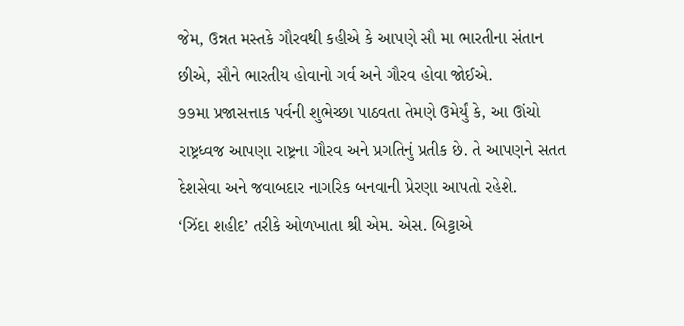જેમ, ઉન્નત મસ્તકે ગૌરવથી કહીએ કે આપણે સૌ મા ભારતીના સંતાન છીએ, સૌને ભારતીય હોવાનો ગર્વ અને ગૌરવ હોવા જોઈએ.
૭૭મા પ્રજાસત્તાક પર્વની શુભેચ્છા પાઠવતા તેમણે ઉમેર્યું કે, આ ઊંચો રાષ્ટ્રધ્વજ આપણા રાષ્ટ્રના ગૌરવ અને પ્રગતિનું પ્રતીક છે. તે આપણને સતત દેશસેવા અને જવાબદાર નાગરિક બનવાની પ્રેરણા આપતો રહેશે.
‘ઝિંદા શહીદ’ તરીકે ઓળખાતા શ્રી એમ. એસ. બિટ્ટાએ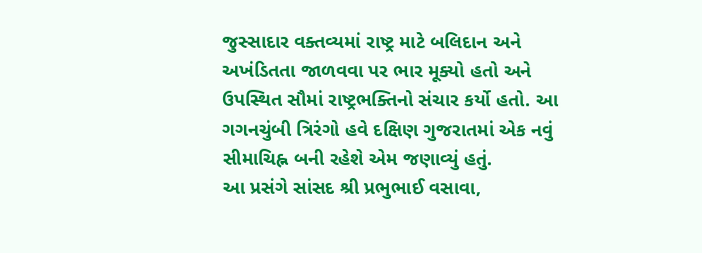જુસ્સાદાર વક્તવ્યમાં રાષ્ટ્ર માટે બલિદાન અને અખંડિતતા જાળવવા પર ભાર મૂક્યો હતો અને ઉપસ્થિત સૌમાં રાષ્ટ્રભક્તિનો સંચાર કર્યો હતો. આ ગગનચુંબી ત્રિરંગો હવે દક્ષિણ ગુજરાતમાં એક નવું સીમાચિહ્ન બની રહેશે એમ જણાવ્યું હતું.
આ પ્રસંગે સાંસદ શ્રી પ્રભુભાઈ વસાવા,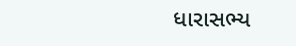ધારાસભ્ય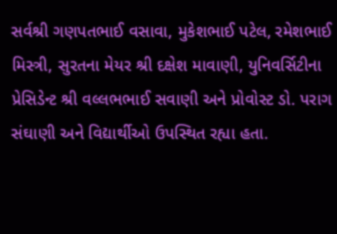સર્વશ્રી ગણપતભાઈ વસાવા, મુકેશભાઈ પટેલ, રમેશભાઈ મિસ્ત્રી, સુરતના મેયર શ્રી દક્ષેશ માવાણી, યુનિવર્સિટીના પ્રેસિડેન્ટ શ્રી વલ્લભભાઈ સવાણી અને પ્રોવોસ્ટ ડો. પરાગ સંઘાણી અને વિદ્યાર્થીઓ ઉપસ્થિત રહ્યા હતા.